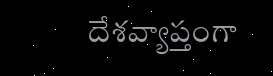దేశవ్యాప్తంగా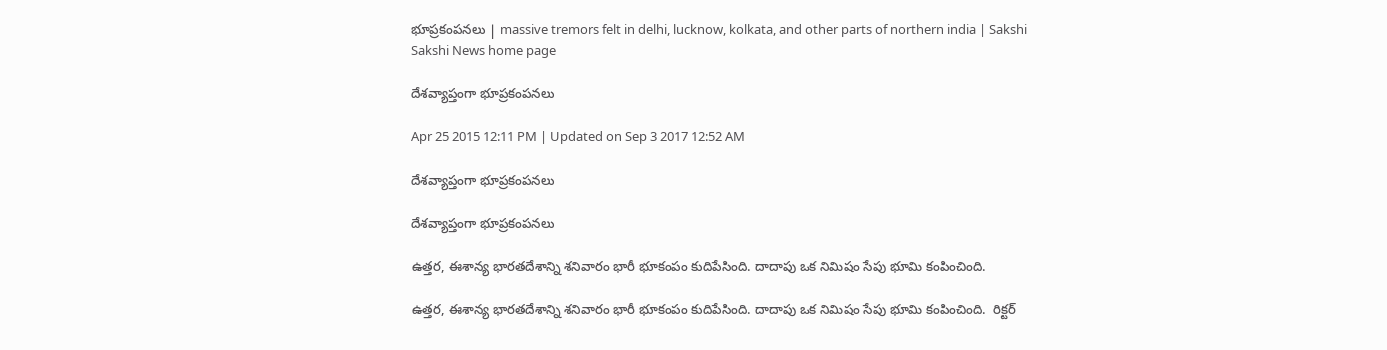భూప్రకంపనలు | massive tremors felt in delhi, lucknow, kolkata, and other parts of northern india | Sakshi
Sakshi News home page

దేశవ్యాప్తంగా భూప్రకంపనలు

Apr 25 2015 12:11 PM | Updated on Sep 3 2017 12:52 AM

దేశవ్యాప్తంగా భూప్రకంపనలు

దేశవ్యాప్తంగా భూప్రకంపనలు

ఉత్తర, ఈశాన్య భారతదేశాన్ని శనివారం భారీ భూకంపం కుదిపేసింది. దాదాపు ఒక నిమిషం సేపు భూమి కంపించింది.

ఉత్తర, ఈశాన్య భారతదేశాన్ని శనివారం భారీ భూకంపం కుదిపేసింది. దాదాపు ఒక నిమిషం సేపు భూమి కంపించింది.  రిక్టర్‌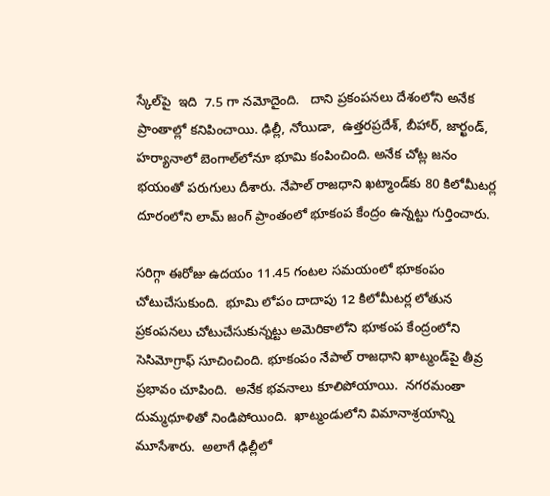స్కేల్‌పై  ఇది  7.5 గా నమోదైంది.   దాని ప్రకంపనలు దేశంలోని అనేక ప్రాంతాల్లో కనిపించాయి. ఢిల్లీ, నోయిడా,  ఉత్తరప్రదేశ్‌, బీహార్‌, జార్ఖండ్‌, హర్యానాలో బెంగాల్‌లోనూ భూమి కంపించింది. అనేక చోట్ల జనం భయంతో పరుగులు దీశారు. నేపాల్‌ రాజధాని ఖట్మాండ్‌కు 80 కిలోమీటర్ల దూరంలోని లామ్‌ జంగ్‌ ప్రాంతంలో భూకంప కేంద్రం ఉన్నట్టు గుర్తించారు.

సరిగ్గా ఈరోజు ఉదయం 11.45 గంటల సమయంలో భూకంపం చోటుచేసుకుంది.  భూమి లోపం దాదాపు 12 కిలోమీటర్ల లోతున ప్రకంపనలు చోటుచేసుకున్నట్టు అమెరికాలోని భూకంప కేంద్రంలోని సెసిమోగ్రాఫ్‌ సూచించింది. భూకంపం నేపాల్‌ రాజధాని ఖాట్మండ్‌పై తీవ్ర ప్రభావం చూపింది.  అనేక భవనాలు కూలిపోయాయి.  నగరమంతా దుమ్మధూళితో నిండిపోయింది.  ఖాట్మండులోని విమానాశ్రయాన్ని మూసేశారు.  అలాగే ఢిల్లీలో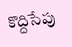కొద్దిసేపు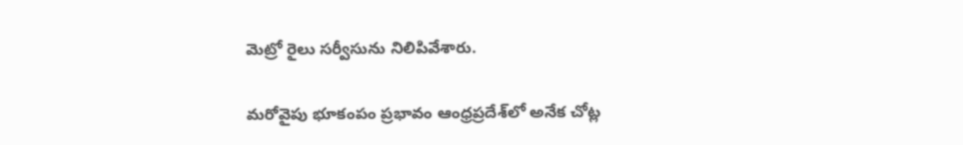మెట్రో రైలు సర్వీసును నిలిపివేశారు.

మరోవైపు భూకంపం ప్రభావం ఆంధ్రప్రదేశ్‌లో అనేక చోట్ల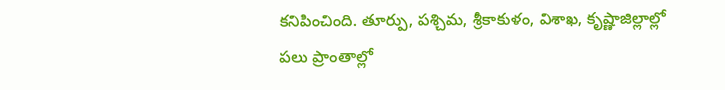కనిపించింది. తూర్పు, పశ్చిమ, శ్రీకాకుళం, విశాఖ, కృష్ణాజిల్లాల్లో పలు ప్రాంతాల్లో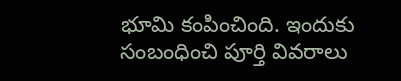భూమి కంపించింది. ఇందుకు సంబంధించి పూర్తి వివరాలు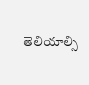తెలియాల్సి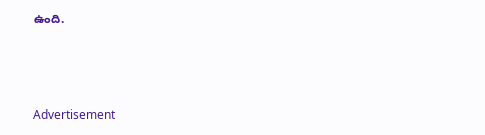ఉంది.



Advertisement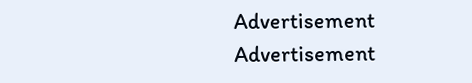Advertisement
Advertisement